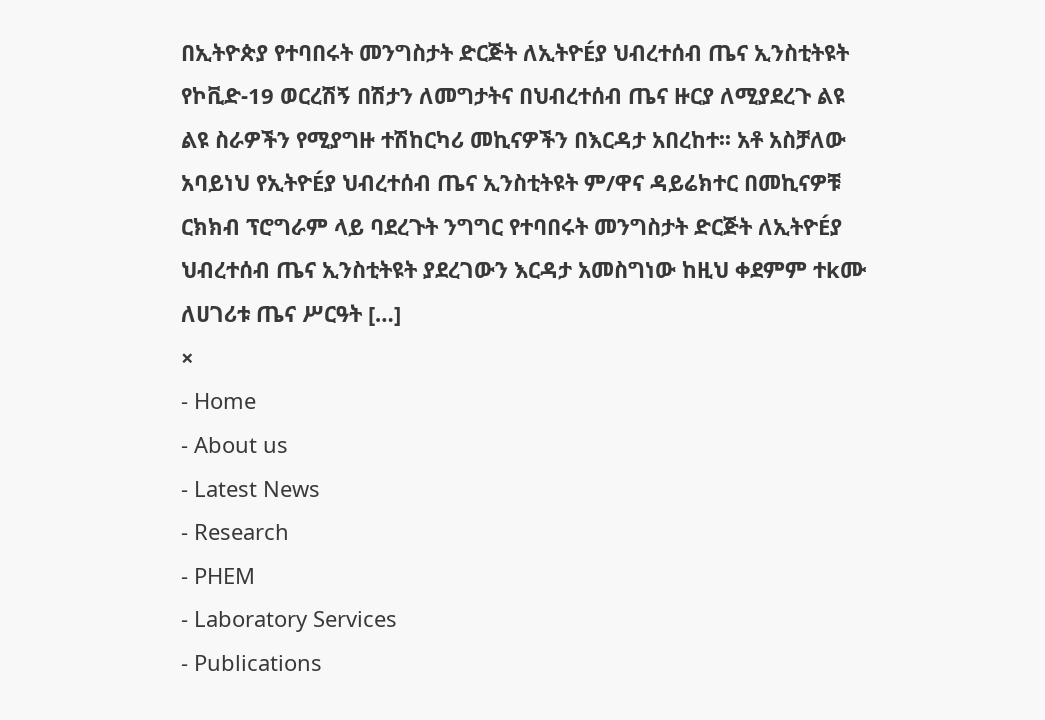በኢትዮጵያ የተባበሩት መንግስታት ድርጅት ለኢትዮÉያ ህብረተሰብ ጤና ኢንስቲትዩት የኮቪድ-19 ወርረሽኝ በሽታን ለመግታትና በህብረተሰብ ጤና ዙርያ ለሚያደረጉ ልዩ ልዩ ስራዎችን የሚያግዙ ተሽከርካሪ መኪናዎችን በእርዳታ አበረከተ፡፡ አቶ አስቻለው አባይነህ የኢትዮÉያ ህብረተሰብ ጤና ኢንስቲትዩት ም/ዋና ዳይሬክተር በመኪናዎቹ ርክክብ ፕሮግራም ላይ ባደረጉት ንግግር የተባበሩት መንግስታት ድርጅት ለኢትዮÉያ ህብረተሰብ ጤና ኢንስቲትዩት ያደረገውን እርዳታ አመስግነው ከዚህ ቀደምም ተkሙ ለሀገሪቱ ጤና ሥርዓት […]
×
- Home
- About us
- Latest News
- Research
- PHEM
- Laboratory Services
- Publications